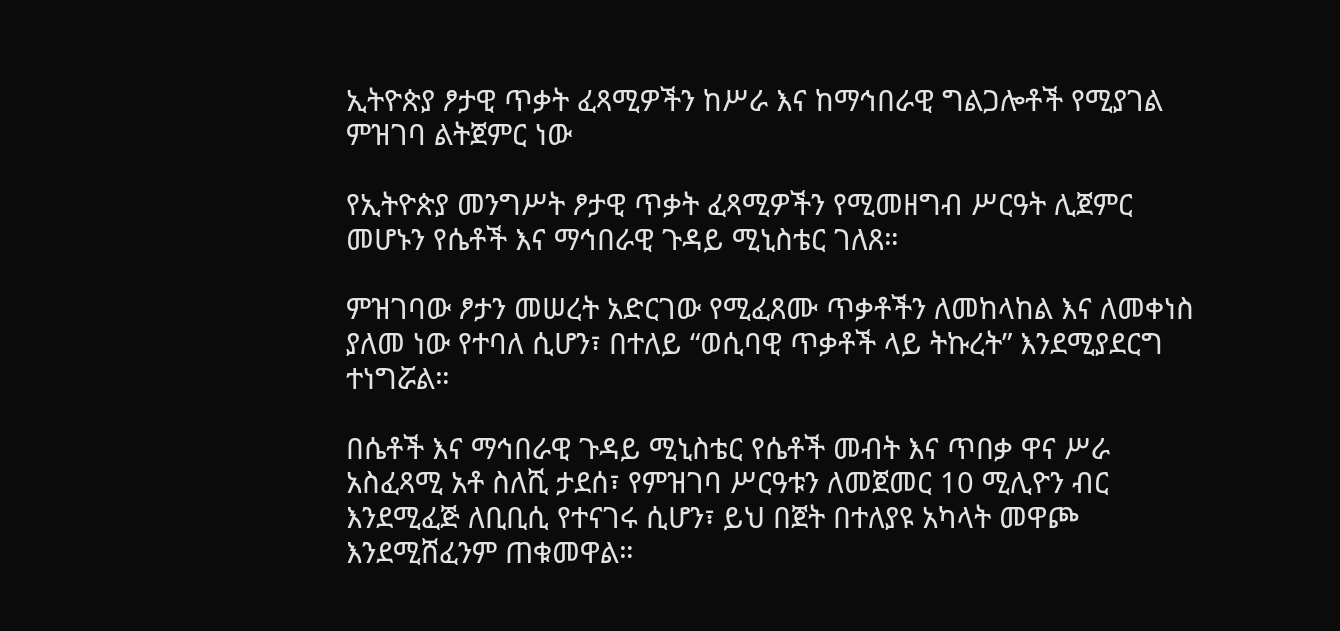ኢትዮጵያ ፆታዊ ጥቃት ፈጻሚዎችን ከሥራ እና ከማኅበራዊ ግልጋሎቶች የሚያገል ምዝገባ ልትጀምር ነው

የኢትዮጵያ መንግሥት ፆታዊ ጥቃት ፈጻሚዎችን የሚመዘግብ ሥርዓት ሊጀምር መሆኑን የሴቶች እና ማኅበራዊ ጉዳይ ሚኒስቴር ገለጸ።

ምዝገባው ፆታን መሠረት አድርገው የሚፈጸሙ ጥቃቶችን ለመከላከል እና ለመቀነስ ያለመ ነው የተባለ ሲሆን፣ በተለይ “ወሲባዊ ጥቃቶች ላይ ትኩረት” እንደሚያደርግ ተነግሯል።

በሴቶች እና ማኅበራዊ ጉዳይ ሚኒስቴር የሴቶች መብት እና ጥበቃ ዋና ሥራ አስፈጻሚ አቶ ስለሺ ታደሰ፣ የምዝገባ ሥርዓቱን ለመጀመር 10 ሚሊዮን ብር እንደሚፈጅ ለቢቢሲ የተናገሩ ሲሆን፣ ይህ በጀት በተለያዩ አካላት መዋጮ እንደሚሸፈንም ጠቁመዋል።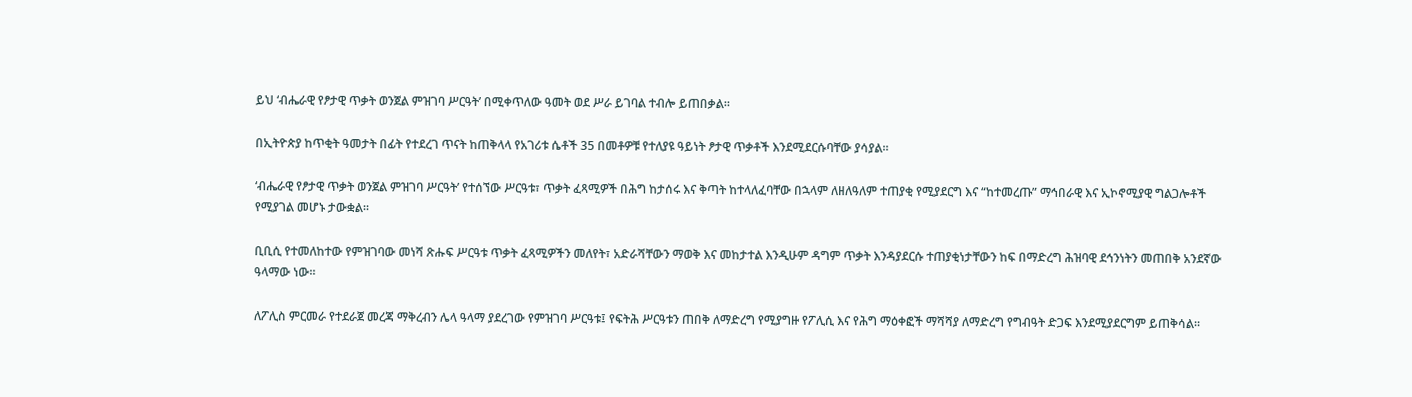ይህ ‘ብሔራዊ የፆታዊ ጥቃት ወንጀል ምዝገባ ሥርዓት’ በሚቀጥለው ዓመት ወደ ሥራ ይገባል ተብሎ ይጠበቃል።

በኢትዮጵያ ከጥቂት ዓመታት በፊት የተደረገ ጥናት ከጠቅላላ የአገሪቱ ሴቶች 35 በመቶዎቹ የተለያዩ ዓይነት ፆታዊ ጥቃቶች እንደሚደርሱባቸው ያሳያል።

‘ብሔራዊ የፆታዊ ጥቃት ወንጀል ምዝገባ ሥርዓት’ የተሰኘው ሥርዓቱ፣ ጥቃት ፈጻሚዎች በሕግ ከታሰሩ እና ቅጣት ከተላለፈባቸው በኋላም ለዘለዓለም ተጠያቂ የሚያደርግ እና “ከተመረጡ” ማኅበራዊ እና ኢኮኖሚያዊ ግልጋሎቶች የሚያገል መሆኑ ታውቋል።

ቢቢሲ የተመለከተው የምዝገባው መነሻ ጽሑፍ ሥርዓቱ ጥቃት ፈጻሚዎችን መለየት፣ አድራሻቸውን ማወቅ እና መከታተል እንዲሁም ዳግም ጥቃት እንዳያደርሱ ተጠያቂነታቸውን ከፍ በማድረግ ሕዝባዊ ደኅንነትን መጠበቅ አንደኛው ዓላማው ነው።

ለፖሊስ ምርመራ የተደራጀ መረጃ ማቅረብን ሌላ ዓላማ ያደረገው የምዝገባ ሥርዓቱ፤ የፍትሕ ሥርዓቱን ጠበቅ ለማድረግ የሚያግዙ የፖሊሲ እና የሕግ ማዕቀፎች ማሻሻያ ለማድረግ የግብዓት ድጋፍ እንደሚያደርግም ይጠቅሳል።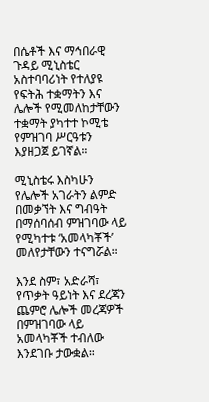በሴቶች እና ማኅበራዊ ጉዳይ ሚኒስቴር አስተባባሪነት የተለያዩ የፍትሕ ተቋማትን እና ሌሎች የሚመለከታቸውን ተቋማት ያካተተ ኮሚቴ የምዝገባ ሥርዓቱን እያዘጋጀ ይገኛል።

ሚኒስቴሩ እስካሁን የሌሎች አገራትን ልምድ በመቃኘት እና ግብዓት በማሰባሰብ ምዝገባው ላይ የሚካተቱ ‘አመላካቾች’ መለየታቸውን ተናግሯል።

እንደ ስም፣ አድራሻ፣ የጥቃት ዓይነት እና ደረጃን ጨምሮ ሌሎች መረጃዎች በምዝገባው ላይ አመላካቾች ተብለው እንደገቡ ታውቋል።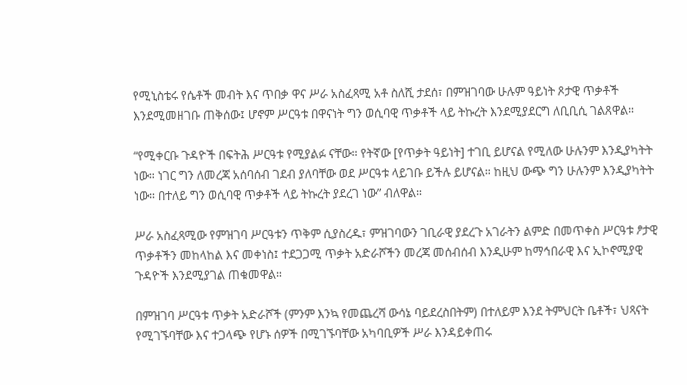የሚኒስቴሩ የሴቶች መብት እና ጥበቃ ዋና ሥራ አስፈጻሚ አቶ ስለሺ ታደሰ፣ በምዝገባው ሁሉም ዓይነት ጾታዊ ጥቃቶች እንደሚመዘገቡ ጠቅሰው፤ ሆኖም ሥርዓቱ በዋናነት ግን ወሲባዊ ጥቃቶች ላይ ትኩረት እንደሚያደርግ ለቢቢሲ ገልጸዋል።

“የሚቀርቡ ጉዳዮች በፍትሕ ሥርዓቱ የሚያልፉ ናቸው። የትኛው [የጥቃት ዓይነት] ተገቢ ይሆናል የሚለው ሁሉንም እንዲያካትት ነው። ነገር ግን ለመረጃ አሰባሰብ ገደብ ያለባቸው ወደ ሥርዓቱ ላይገቡ ይችሉ ይሆናል። ከዚህ ውጭ ግን ሁሉንም እንዲያካትት ነው። በተለይ ግን ወሲባዊ ጥቃቶች ላይ ትኩረት ያደረገ ነው” ብለዋል።

ሥራ አስፈጻሚው የምዝገባ ሥርዓቱን ጥቅም ሲያስረዱ፣ ምዝገባውን ገቢራዊ ያደረጉ አገራትን ልምድ በመጥቀስ ሥርዓቱ ፆታዊ ጥቃቶችን መከላከል እና መቀነስ፤ ተደጋጋሚ ጥቃት አድራሾችን መረጃ መሰብሰብ እንዲሁም ከማኅበራዊ እና ኢኮኖሚያዊ ጉዳዮች እንደሚያገል ጠቁመዋል።

በምዝገባ ሥርዓቱ ጥቃት አድራሾች (ምንም እንኳ የመጨረሻ ውሳኔ ባይደረስበትም) በተለይም እንደ ትምህርት ቤቶች፣ ህጻናት የሚገኙባቸው እና ተጋላጭ የሆኑ ሰዎች በሚገኙባቸው አካባቢዎች ሥራ እንዳይቀጠሩ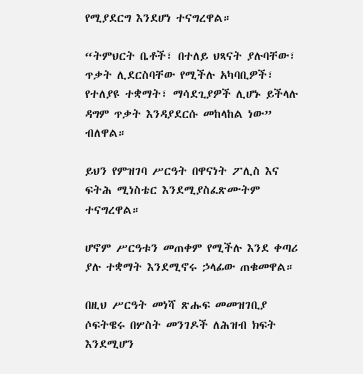የሚያደርግ እንደሆነ ተናግረዋል።

“ትምህርት ቤቶች፣ በተለይ ህጻናት ያሉባቸው፣ ጥቃት ሊደርስባቸው የሚችሉ አካባቢዎች፣ የተለያዩ ተቋማት፣ ማሳደጊያዎች ሊሆኑ ይችላሉ ዳግም ጥቃት እንዳያደርሱ መከላከል ነው” ብለዋል።

ይህን የምዝገባ ሥርዓት በዋናነት ፖሊስ እና ፍትሕ ሚነስቴር እንደሚያስፈጽሙትም ተናግረዋል።

ሆኖም ሥርዓቱን መጠቀም የሚችሉ እንደ ቀጣሪ ያሉ ተቋማት እንደሚኖሩ ኃላፊው ጠቁመዋል።

በዚህ ሥርዓት መነሻ ጽሑፍ መመዝገቢያ ሶፍትዌሩ በሦስት መንገዶች ለሕዝብ ክፍት እንደሚሆን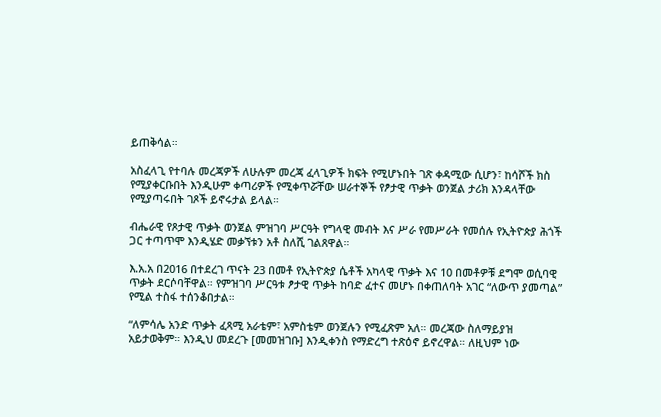ይጠቅሳል።

አስፈላጊ የተባሉ መረጃዎች ለሁሉም መረጃ ፈላጊዎች ክፍት የሚሆኑበት ገጽ ቀዳሚው ሲሆን፣ ከሳሾች ክስ የሚያቀርቡበት እንዲሁም ቀጣሪዎች የሚቀጥሯቸው ሠራተኞች የፆታዊ ጥቃት ወንጀል ታሪክ እንዳላቸው የሚያጣሩበት ገጾች ይኖሩታል ይላል።

ብሔራዊ የጾታዊ ጥቃት ወንጀል ምዝገባ ሥርዓት የግላዊ መብት እና ሥራ የመሥራት የመሰሉ የኢትዮጵያ ሕጎች ጋር ተጣጥሞ እንዲሄድ መቃኘቱን አቶ ስለሺ ገልጸዋል።

እ.አ.አ በ2016 በተደረገ ጥናት 23 በመቶ የኢትዮጵያ ሴቶች አካላዊ ጥቃት እና 10 በመቶዎቹ ደግሞ ወሲባዊ ጥቃት ደርሶባቸዋል። የምዝገባ ሥርዓቱ ፆታዊ ጥቃት ከባድ ፈተና መሆኑ በቀጠለባት አገር “ለውጥ ያመጣል” የሚል ተስፋ ተሰንቆበታል።

“ለምሳሌ አንድ ጥቃት ፈጻሚ አራቴም፣ አምስቴም ወንጀሉን የሚፈጽም አለ። መረጃው ስለማይያዝ አይታወቅም። እንዲህ መደረጉ [መመዝገቡ] እንዲቀንስ የማድረግ ተጽዕኖ ይኖረዋል። ለዚህም ነው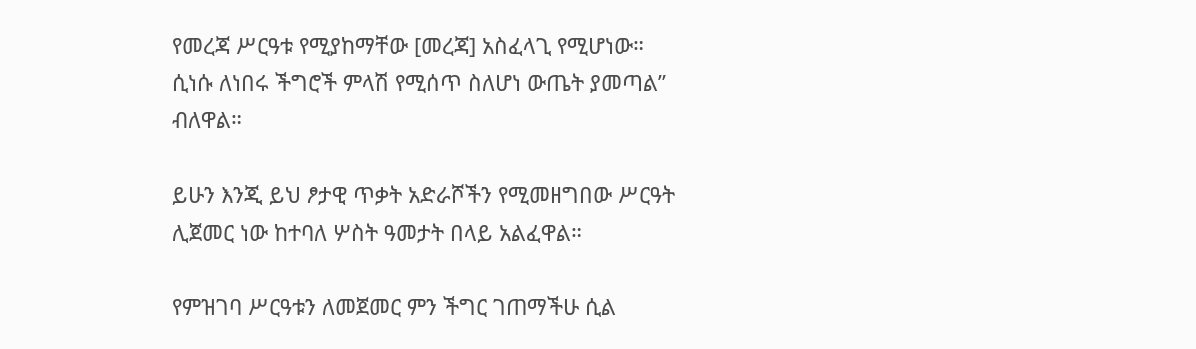የመረጃ ሥርዓቱ የሚያከማቸው [መረጃ] አስፈላጊ የሚሆነው። ሲነሱ ለነበሩ ችግሮች ምላሽ የሚሰጥ ስለሆነ ውጤት ያመጣል” ብለዋል።

ይሁን እንጂ ይህ ፆታዊ ጥቃት አድራሾችን የሚመዘግበው ሥርዓት ሊጀመር ነው ከተባለ ሦስት ዓመታት በላይ አልፈዋል።

የምዝገባ ሥርዓቱን ለመጀመር ምን ችግር ገጠማችሁ ሲል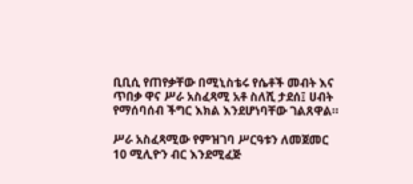ቢቢሲ የጠየቃቸው በሚኒስቴሩ የሴቶች መብት እና ጥበቃ ዋና ሥራ አስፈጻሚ አቶ ስለሺ ታደሰ፤ ሀብት የማሰባሰብ ችግር እክል እንደሆነባቸው ገልጸዋል።

ሥራ አስፈጻሚው የምዝገባ ሥርዓቱን ለመጀመር 10 ሚሊዮን ብር እንደሚፈጅ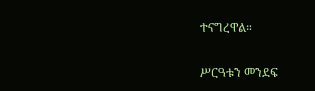ተናግረዋል።

ሥርዓቱን መንደፍ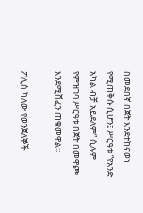በመደበኛ በጀት እንደተከናወነ የሚጠቅሱ ሲሆን፤ ሥርዓቱ “የአንድ አካል ብቻ አይደለም” ሲሉም የምዝገባ ሥርዓቱ በጀት በመዋጮ እንደሚሸፈን ጠቁመዋል።

ፖሊስ ካለው የወንጀለኞች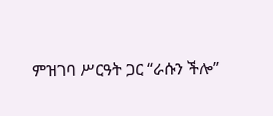ምዝገባ ሥርዓት ጋር “ራሱን ችሎ”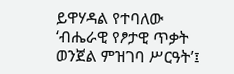ይዋሃዳል የተባለው ‘ብሔራዊ የፆታዊ ጥቃት ወንጀል ምዝገባ ሥርዓት’፤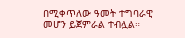በሚቀጥለው ዓመት ተግባራዊ መሆን ይጀምራል ተብሏል።